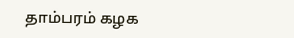தாம்பரம் கழக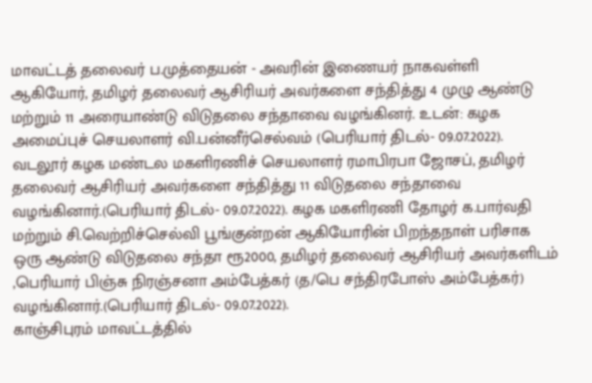மாவட்டத் தலைவர் ப.முத்தையன் - அவரின் இணையர் நாகவள்ளி ஆகியோர், தமிழர் தலைவர் ஆசிரியர் அவர்களை சந்தித்து 4 முழு ஆண்டு மற்றும் 11 அரையாண்டு விடுதலை சந்தாவை வழங்கினர். உடன்: கழக அமைப்புச் செயலாளர் வி.பன்னீர்செல்வம் (பெரியார் திடல்- 09.07.2022). வடலூர் கழக மண்டல மகளிரணிச் செயலாளர் ரமாபிரபா ஜோசப், தமிழர் தலைவர் ஆசிரியர் அவர்களை சந்தித்து 11 விடுதலை சந்தாவை வழங்கினார்.(பெரியார் திடல்- 09.07.2022). கழக மகளிரணி தோழர் க.பார்வதி மற்றும் சி.வெற்றிச்செல்வி பூங்குன்றன் ஆகியோரின் பிறந்தநாள் பரிசாக ஒரு ஆண்டு விடுதலை சந்தா ரூ2000, தமிழர் தலைவர் ஆசிரியர் அவர்களிடம் ,பெரியார் பிஞ்சு நிரஞ்சனா அம்பேத்கர் (த/பெ சந்திரபோஸ் அம்பேத்கர்) வழங்கினார்.(பெரியார் திடல்- 09.07.2022).
காஞ்சிபுரம் மாவட்டத்தில்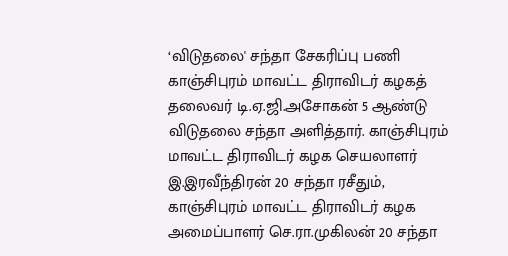‘விடுதலை' சந்தா சேகரிப்பு பணி
காஞ்சிபுரம் மாவட்ட திராவிடர் கழகத் தலைவர் டி.ஏ.ஜி.அசோகன் 5 ஆண்டு விடுதலை சந்தா அளித்தார். காஞ்சிபுரம் மாவட்ட திராவிடர் கழக செயலாளர் இ.இரவீந்திரன் 20 சந்தா ரசீதும், காஞ்சிபுரம் மாவட்ட திராவிடர் கழக அமைப்பாளர் செ.ரா.முகிலன் 20 சந்தா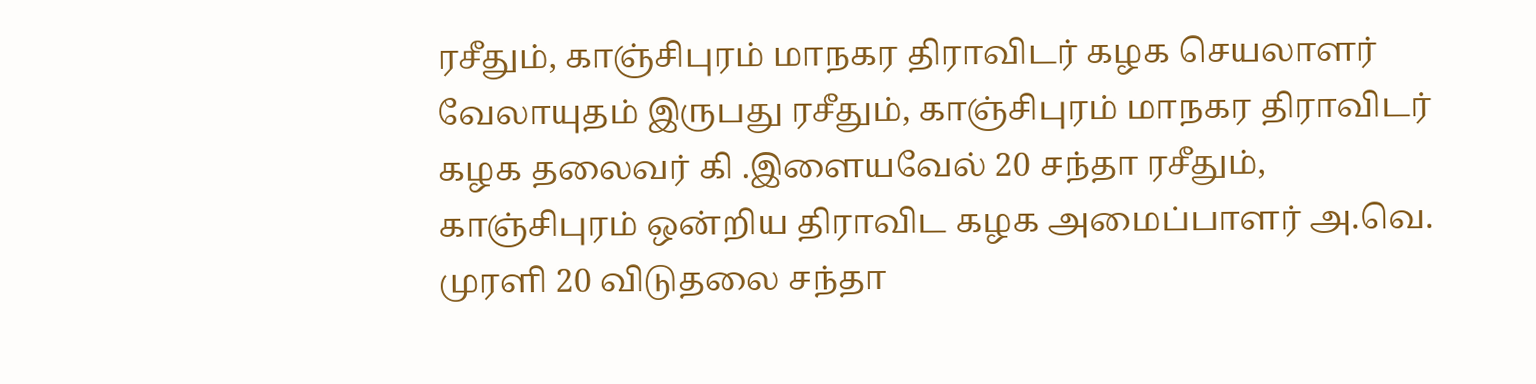ரசீதும், காஞ்சிபுரம் மாநகர திராவிடர் கழக செயலாளர் வேலாயுதம் இருபது ரசீதும், காஞ்சிபுரம் மாநகர திராவிடர் கழக தலைவர் கி .இளையவேல் 20 சந்தா ரசீதும், காஞ்சிபுரம் ஒன்றிய திராவிட கழக அமைப்பாளர் அ.வெ. முரளி 20 விடுதலை சந்தா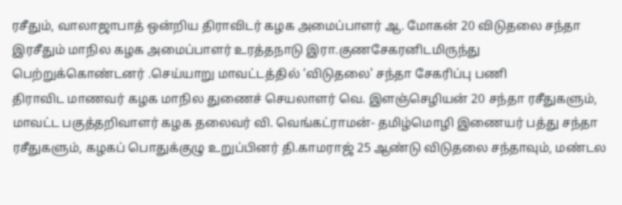ரசீதும், வாலாஜாபாத் ஒன்றிய திராவிடர் கழக அமைப்பாளர் ஆ. மோகன் 20 விடுதலை சந்தா இரசீதும் மாநில கழக அமைப்பாளர் உரத்தநாடு இரா.குணசேகரனிடமிருந்து பெற்றுக்கொண்டனர் .செய்யாறு மாவட்டத்தில் ‘விடுதலை' சந்தா சேகரிப்பு பணி
திராவிட மாணவர் கழக மாநில துணைச் செயலாளர் வெ. இளஞ்செழியன் 20 சந்தா ரசீதுகளும், மாவட்ட பகுத்தறிவாளர் கழக தலைவர் வி. வெங்கட்ராமன்- தமிழ்மொழி இணையர் பத்து சந்தா ரசீதுகளும், கழகப் பொதுக்குழு உறுப்பினர் தி.காமராஜ் 25 ஆண்டு விடுதலை சந்தாவும், மண்டல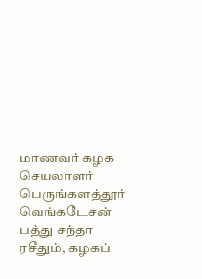மாணவர் கழக செயலாளர் பெருங்களத்தூர் வெங்கடேசன் பத்து சந்தா ரசீதும், கழகப்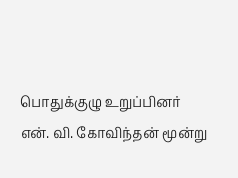பொதுக்குழு உறுப்பினர்
என். வி. கோவிந்தன் மூன்று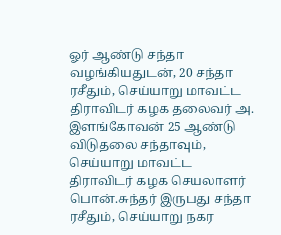ஓர் ஆண்டு சந்தா வழங்கியதுடன், 20 சந்தா ரசீதும், செய்யாறு மாவட்ட திராவிடர் கழக தலைவர் அ. இளங்கோவன் 25 ஆண்டு விடுதலை சந்தாவும், செய்யாறு மாவட்ட திராவிடர் கழக செயலாளர் பொன்.சுந்தர் இருபது சந்தா ரசீதும், செய்யாறு நகர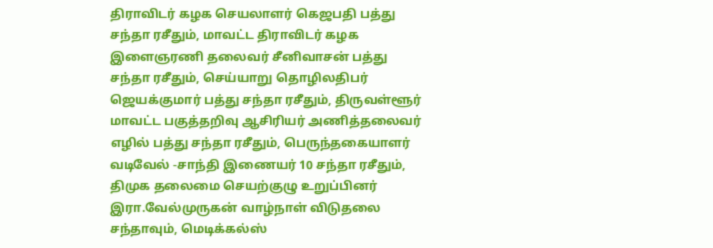திராவிடர் கழக செயலாளர் கெஜபதி பத்து சந்தா ரசீதும், மாவட்ட திராவிடர் கழக இளைஞரணி தலைவர் சீனிவாசன் பத்து சந்தா ரசீதும், செய்யாறு தொழிலதிபர் ஜெயக்குமார் பத்து சந்தா ரசீதும், திருவள்ளூர் மாவட்ட பகுத்தறிவு ஆசிரியர் அணித்தலைவர் எழில் பத்து சந்தா ரசீதும், பெருந்தகையாளர் வடிவேல் -சாந்தி இணையர் 10 சந்தா ரசீதும், திமுக தலைமை செயற்குழு உறுப்பினர் இரா.வேல்முருகன் வாழ்நாள் விடுதலை சந்தாவும், மெடிக்கல்ஸ்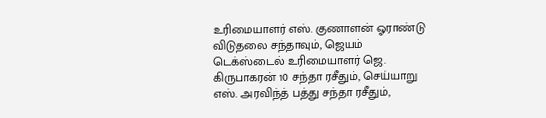உரிமையாளர் எஸ். குணாளன் ஓராண்டு விடுதலை சந்தாவும், ஜெயம் டெக்ஸ்டைல் உரிமையாளர் ஜெ. கிருபாகரன் 10 சந்தா ரசீதும், செய்யாறு எஸ். அரவிந்த் பத்து சந்தா ரசீதும்,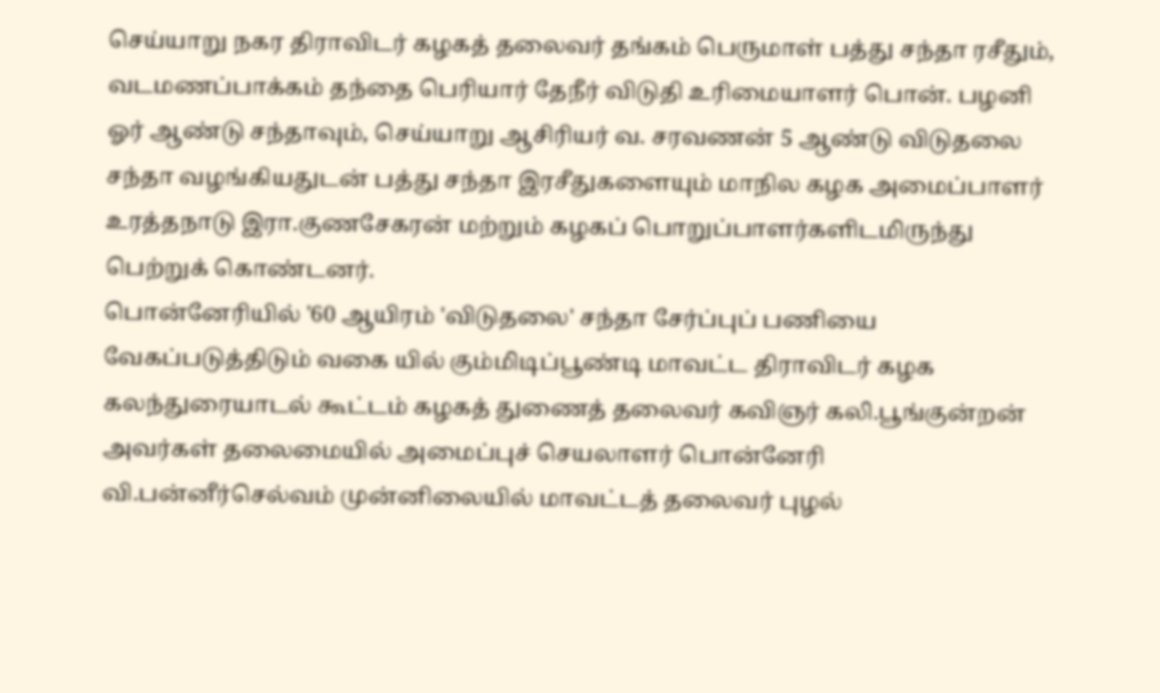செய்யாறு நகர திராவிடர் கழகத் தலைவர் தங்கம் பெருமாள் பத்து சந்தா ரசீதும், வடமணப்பாக்கம் தந்தை பெரியார் தேநீர் விடுதி உரிமையாளர் பொன். பழனி ஓர் ஆண்டு சந்தாவும், செய்யாறு ஆசிரியர் வ. சரவணன் 5 ஆண்டு விடுதலை சந்தா வழங்கியதுடன் பத்து சந்தா இரசீதுகளையும் மாநில கழக அமைப்பாளர் உரத்தநாடு இரா.குணசேகரன் மற்றும் கழகப் பொறுப்பாளர்களிடமிருந்து பெற்றுக் கொண்டனர்.
பொன்னேரியில் '60 ஆயிரம் 'விடுதலை' சந்தா சேர்ப்புப் பணியை வேகப்படுத்திடும் வகை யில் கும்மிடிப்பூண்டி மாவட்ட திராவிடர் கழக கலந்துரையாடல் கூட்டம் கழகத் துணைத் தலைவர் கவிஞர் கலி.பூங்குன்றன் அவர்கள் தலைமையில் அமைப்புச் செயலாளர் பொன்னேரி வி.பன்னீர்செல்வம் முன்னிலையில் மாவட்டத் தலைவர் புழல்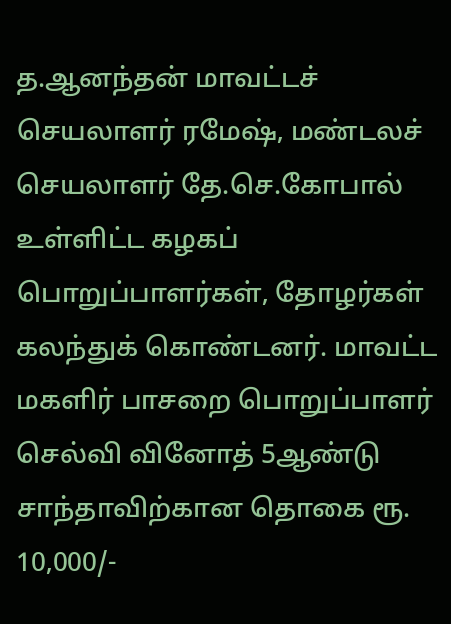த.ஆனந்தன் மாவட்டச் செயலாளர் ரமேஷ், மண்டலச் செயலாளர் தே.செ.கோபால் உள்ளிட்ட கழகப் பொறுப்பாளர்கள், தோழர்கள் கலந்துக் கொண்டனர். மாவட்ட மகளிர் பாசறை பொறுப்பாளர் செல்வி வினோத் 5ஆண்டு சாந்தாவிற்கான தொகை ரூ. 10,000/-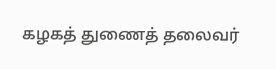கழகத் துணைத் தலைவர்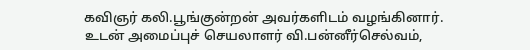கவிஞர் கலி.பூங்குன்றன் அவர்களிடம் வழங்கினார். உடன் அமைப்புச் செயலாளர் வி.பன்னீர்செல்வம்,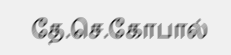தே.செ.கோபால்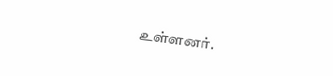உள்ளனர்.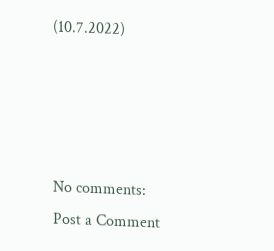(10.7.2022)




No comments:
Post a Comment